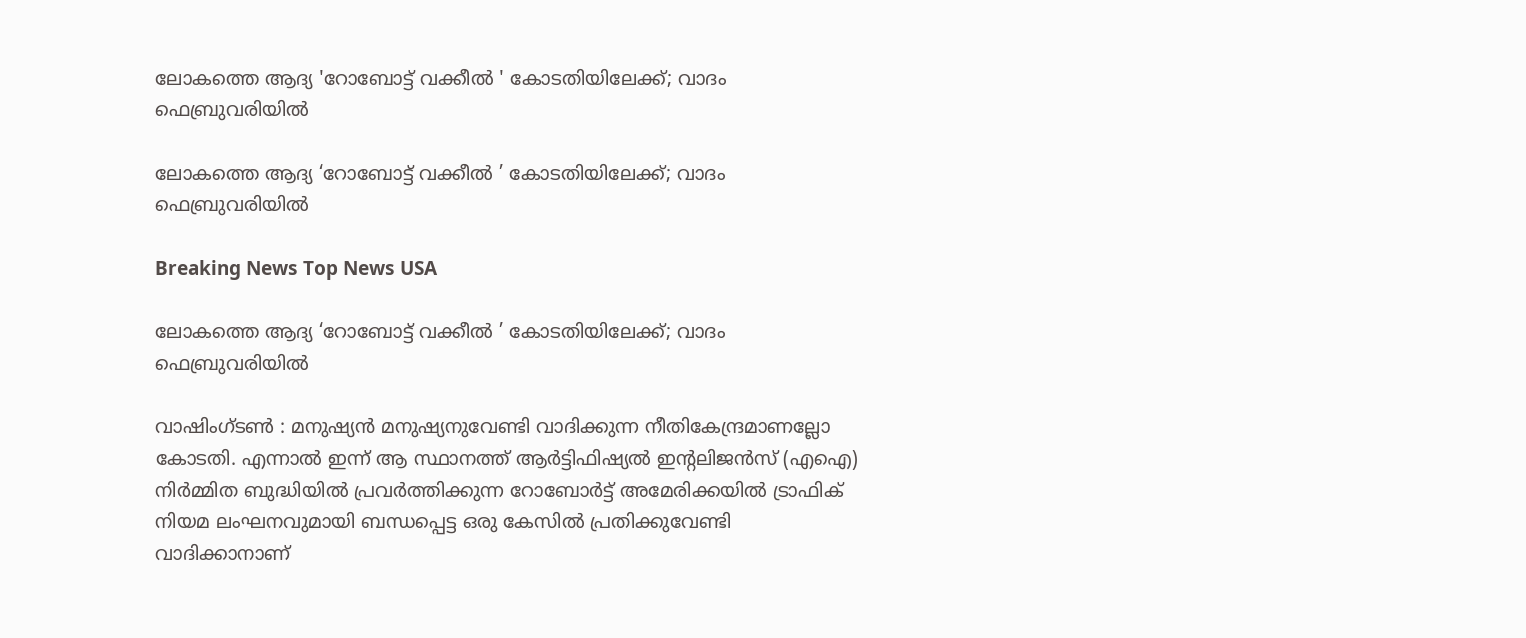ലോകത്തെ ആദ്യ 'റോബോട്ട് വക്കീല്‍ ‍' കോടതിയിലേക്ക്; വാദം ഫെബ്രുവരിയില്‍

ലോകത്തെ ആദ്യ ‘റോബോട്ട് വക്കീല്‍ ‍’ കോടതിയിലേക്ക്; വാദം ഫെബ്രുവരിയില്‍

Breaking News Top News USA

ലോകത്തെ ആദ്യ ‘റോബോട്ട് വക്കീല്‍ ‍’ കോടതിയിലേക്ക്; വാദം ഫെബ്രുവരിയില്‍

വാഷിംഗ്ടണ്‍ ‍: മനുഷ്യന്‍ മനുഷ്യനുവേണ്ടി വാദിക്കുന്ന നീതികേന്ദ്രമാണല്ലോ കോടതി. എന്നാല്‍ ഇന്ന് ആ സ്ഥാനത്ത് ആര്‍ട്ടിഫിഷ്യല്‍ ഇന്റലിജന്‍സ് (എഐ) നിര്‍മ്മിത ബുദ്ധിയില്‍ പ്രവര്‍ത്തിക്കുന്ന റോബോര്‍ട്ട് അമേരിക്കയില്‍ ട്രാഫിക് നിയമ ലംഘനവുമായി ബന്ധപ്പെട്ട ഒരു കേസില്‍ പ്രതിക്കുവേണ്ടി വാദിക്കാനാണ്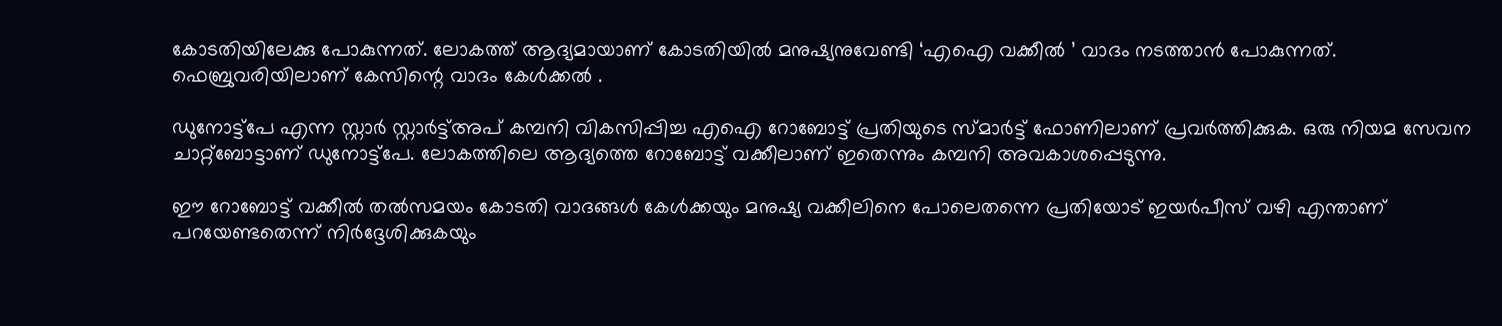കോടതിയിലേക്കു പോകുന്നത്. ലോകത്ത് ആദ്യമായാണ് കോടതിയില്‍ മനുഷ്യനുവേണ്ടി ‘എഐ വക്കീല്‍ ‍’ വാദം നടത്താന്‍ പോകുന്നത്. ഫെബ്രുവരിയിലാണ് കേസിന്റെ വാദം കേള്‍ക്കല്‍ ‍.

ഡുനോട്ട്പേ എന്ന സ്റ്റാര്‍ സ്റ്റാര്‍ട്ട്അപ് കമ്പനി വികസിപ്പിച്ച എഐ റോബോട്ട് പ്രതിയുടെ സ്മാര്‍ട്ട് ഫോണിലാണ് പ്രവര്‍ത്തിക്കുക. ഒരു നിയമ സേവന ചാറ്റ്ബോട്ടാണ് ഡുനോട്ട്പേ. ലോകത്തിലെ ആദ്യത്തെ റോബോട്ട് വക്കീലാണ് ഇതെന്നും കമ്പനി അവകാശപ്പെടുന്നു.

ഈ റോബോട്ട് വക്കീല്‍ തല്‍സമയം കോടതി വാദങ്ങള്‍ കേള്‍ക്കയും മനുഷ്യ വക്കീലിനെ പോലെതന്നെ പ്രതിയോട് ഇയര്‍പീസ് വഴി എന്താണ് പറയേണ്ടതെന്ന് നിര്‍ദ്ദേശിക്കുകയും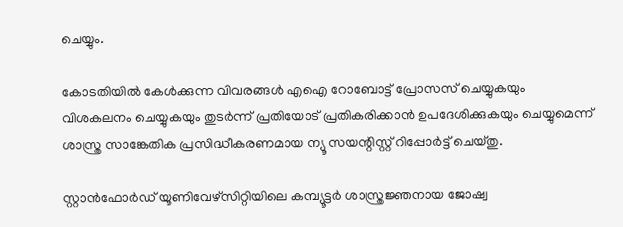ചെയ്യും.

കോടതിയില്‍ കേള്‍ക്കുന്ന വിവരങ്ങള്‍ എഐ റോബോട്ട് പ്രോസസ് ചെയ്യുകയും വിശകലനം ചെയ്യുകയും തുടര്‍ന്ന് പ്രതിയോട് പ്രതികരിക്കാന്‍ ഉപദേശിക്കുകയും ചെയ്യുമെന്ന് ശാസ്ത്ര സാങ്കേതിക പ്രസിദ്ധീകരണമായ ന്യൂ സയന്റിസ്റ്റ് റിപ്പോര്‍ട്ട് ചെയ്തു.

സ്റ്റാന്‍ഫോര്‍ഡ് യൂണിവേഴ്സിറ്റിയിലെ കമ്പ്യൂട്ടര്‍ ശാസ്ത്രജ്ഞനായ ജോഷ്വ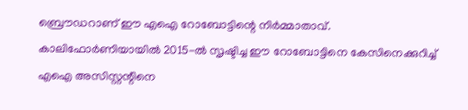ബ്രൌഡറാണ് ഈ എഐ റോബോട്ടിന്റെ നിര്‍മ്മാതാവ്. കാലിഫോര്‍ണിയായില്‍ 2015-ല്‍ സൃഷ്ടിച്ച ഈ റോബോട്ടിനെ കേസിനെക്കുറിച്ച് എഐ അസിസ്റ്റന്റിനെ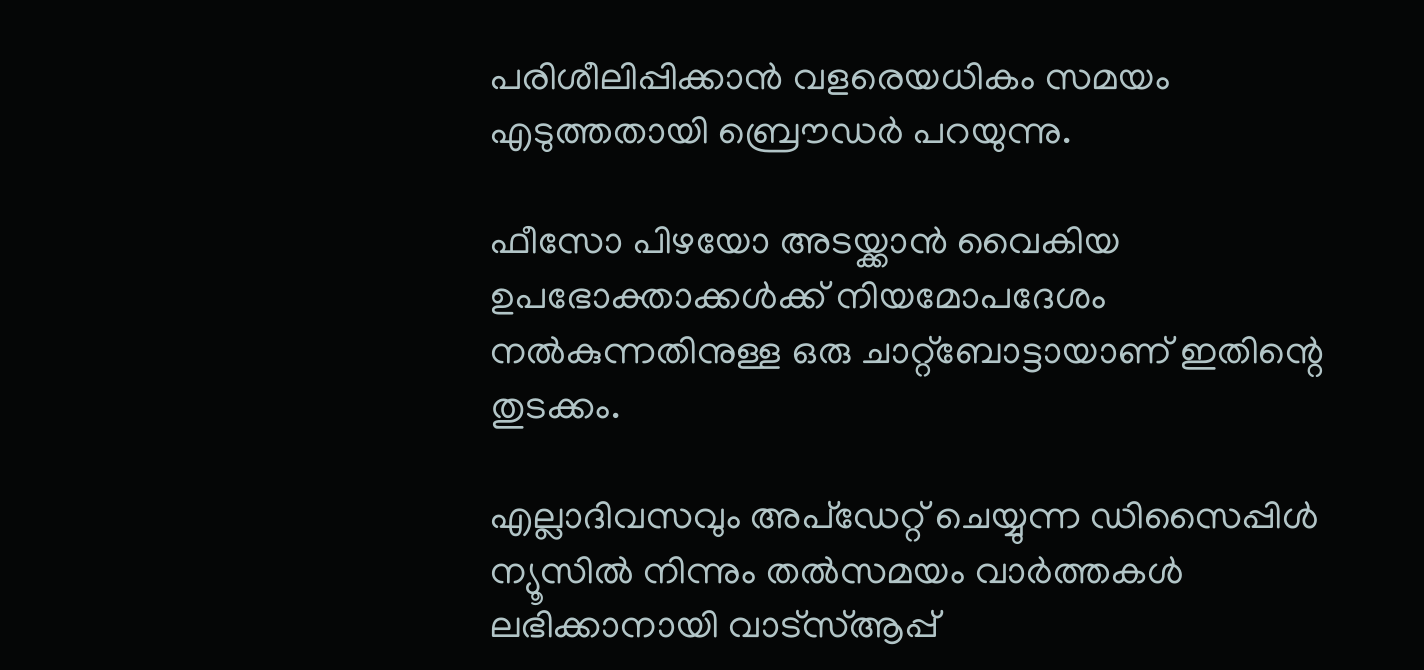പരിശീലിപ്പിക്കാന്‍ വളരെയധികം സമയം എടുത്തതായി ബ്രൌഡര്‍ പറയുന്നു.

ഫീസോ പിഴയോ അടയ്ക്കാന്‍ വൈകിയ ഉപഭോക്താക്കള്‍ക്ക് നിയമോപദേശം നല്‍കുന്നതിനുള്ള ഒരു ചാറ്റ്ബോട്ടായാണ് ഇതിന്റെ തുടക്കം.

എല്ലാദിവസവും അപ്ഡേറ്റ് ചെയ്യുന്ന ഡിസൈപ്പിൾ ന്യൂസിൽ നിന്നും തൽസമയം വാർത്തകൾ ലഭിക്കാനായി വാട്സ്ആപ്പ്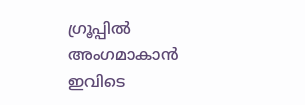ഗ്രൂപ്പിൽ അംഗമാകാൻ ഇവിടെ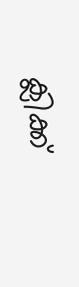ക്ലിക്ക്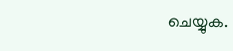ചെയ്യുക.